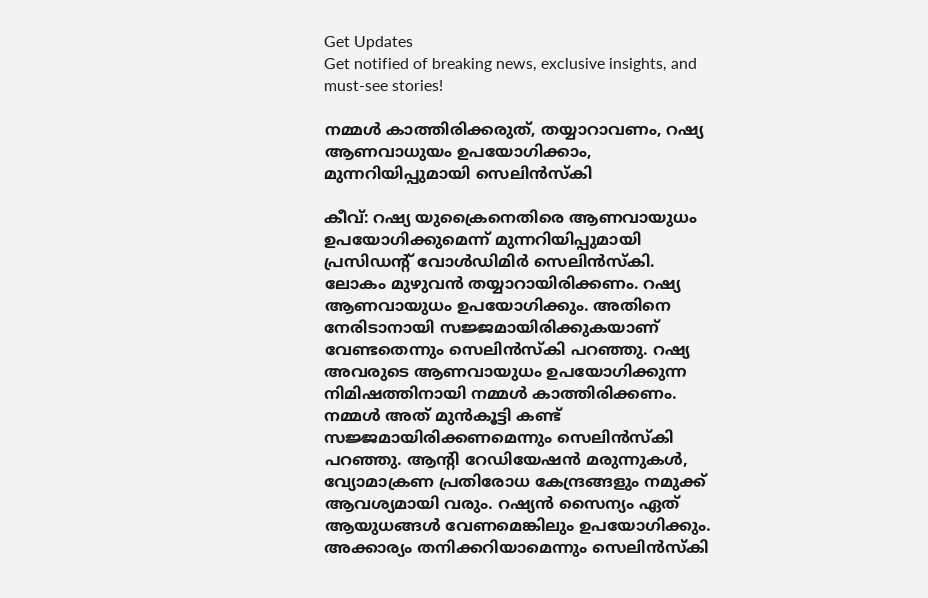Get Updates
Get notified of breaking news, exclusive insights, and must-see stories!

നമ്മള്‍ കാത്തിരിക്കരുത്, തയ്യാറാവണം, റഷ്യ ആണവാധുയം ഉപയോഗിക്കാം, മുന്നറിയിപ്പുമായി സെലിന്‍സ്‌കി

കീവ്: റഷ്യ യുക്രൈനെതിരെ ആണവായുധം ഉപയോഗിക്കുമെന്ന് മുന്നറിയിപ്പുമായി പ്രസിഡന്റ് വോള്‍ഡിമിര്‍ സെലിന്‍സ്‌കി. ലോകം മുഴുവന്‍ തയ്യാറായിരിക്കണം. റഷ്യ ആണവായുധം ഉപയോഗിക്കും. അതിനെ നേരിടാനായി സജ്ജമായിരിക്കുകയാണ് വേണ്ടതെന്നും സെലിന്‍സ്‌കി പറഞ്ഞു. റഷ്യ അവരുടെ ആണവായുധം ഉപയോഗിക്കുന്ന നിമിഷത്തിനായി നമ്മള്‍ കാത്തിരിക്കണം. നമ്മള്‍ അത് മുന്‍കൂട്ടി കണ്ട് സജ്ജമായിരിക്കണമെന്നും സെലിന്‍സ്‌കി പറഞ്ഞു. ആന്റി റേഡിയേഷന്‍ മരുന്നുകള്‍, വ്യോമാക്രണ പ്രതിരോധ കേന്ദ്രങ്ങളും നമുക്ക് ആവശ്യമായി വരും. റഷ്യന്‍ സൈന്യം ഏത് ആയുധങ്ങള്‍ വേണമെങ്കിലും ഉപയോഗിക്കും. അക്കാര്യം തനിക്കറിയാമെന്നും സെലിന്‍സ്‌കി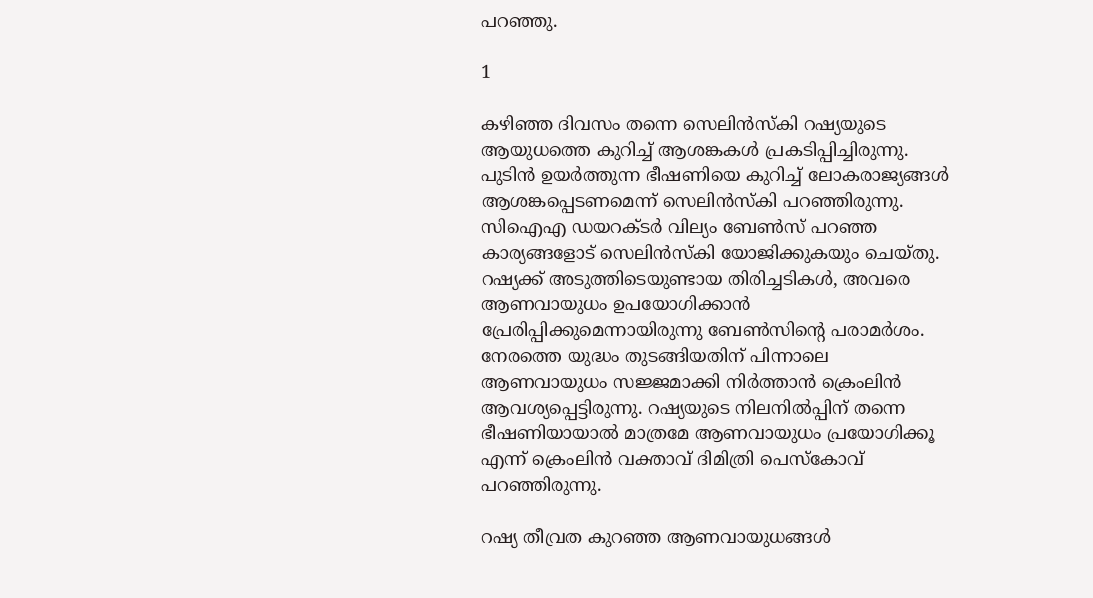പറഞ്ഞു.

1

കഴിഞ്ഞ ദിവസം തന്നെ സെലിന്‍സ്‌കി റഷ്യയുടെ ആയുധത്തെ കുറിച്ച് ആശങ്കകള്‍ പ്രകടിപ്പിച്ചിരുന്നു. പുടിന്‍ ഉയര്‍ത്തുന്ന ഭീഷണിയെ കുറിച്ച് ലോകരാജ്യങ്ങള്‍ ആശങ്കപ്പെടണമെന്ന് സെലിന്‍സ്‌കി പറഞ്ഞിരുന്നു. സിഐഎ ഡയറക്ടര്‍ വില്യം ബേണ്‍സ് പറഞ്ഞ കാര്യങ്ങളോട് സെലിന്‍സ്‌കി യോജിക്കുകയും ചെയ്തു. റഷ്യക്ക് അടുത്തിടെയുണ്ടായ തിരിച്ചടികള്‍, അവരെ ആണവായുധം ഉപയോഗിക്കാന്‍ പ്രേരിപ്പിക്കുമെന്നായിരുന്നു ബേണ്‍സിന്റെ പരാമര്‍ശം. നേരത്തെ യുദ്ധം തുടങ്ങിയതിന് പിന്നാലെ ആണവായുധം സജ്ജമാക്കി നിര്‍ത്താന്‍ ക്രെംലിന്‍ ആവശ്യപ്പെട്ടിരുന്നു. റഷ്യയുടെ നിലനില്‍പ്പിന് തന്നെ ഭീഷണിയായാല്‍ മാത്രമേ ആണവായുധം പ്രയോഗിക്കൂ എന്ന് ക്രെംലിന്‍ വക്താവ് ദിമിത്രി പെസ്‌കോവ് പറഞ്ഞിരുന്നു.

റഷ്യ തീവ്രത കുറഞ്ഞ ആണവായുധങ്ങള്‍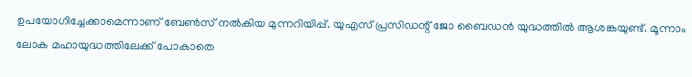ഉപയോഗിച്ചേക്കാമെന്നാണ് ബേണ്‍സ് നല്‍കിയ മുന്നറിയിപ്പ്. യുഎസ് പ്രസിഡന്റ് ജോ ബൈഡന്‍ യുദ്ധത്തില്‍ ആശങ്കയുണ്ട്. മൂന്നാം ലോക മഹായുദ്ധത്തിലേക്ക് പോകാതെ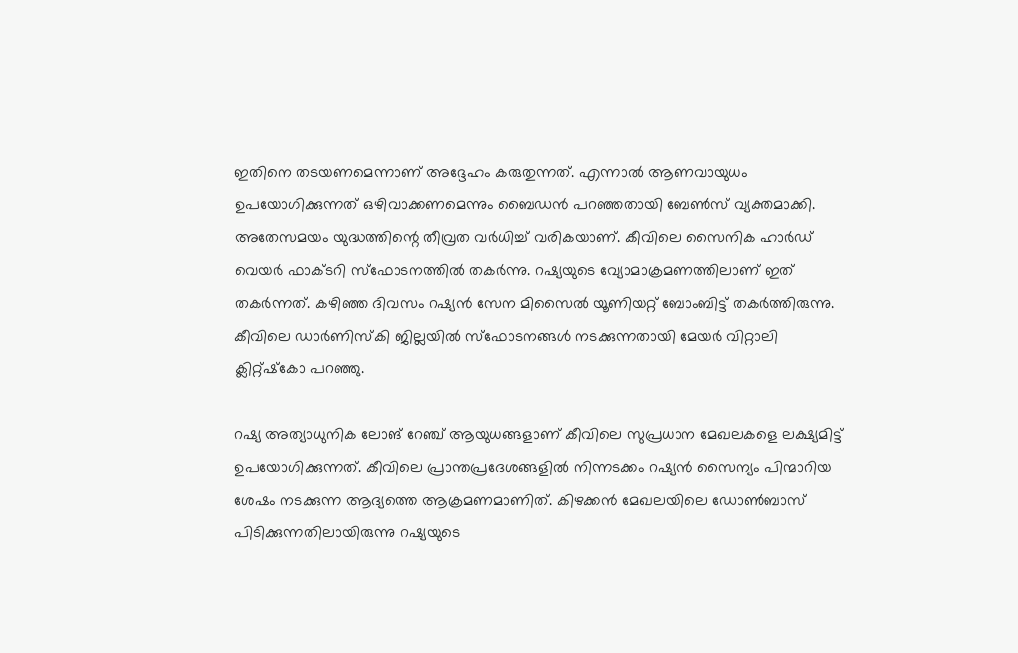ഇതിനെ തടയണമെന്നാണ് അദ്ദേഹം കരുതുന്നത്. എന്നാല്‍ ആണവായുധം ഉപയോഗിക്കുന്നത് ഒഴിവാക്കണമെന്നും ബൈഡന്‍ പറഞ്ഞതായി ബേണ്‍സ് വ്യക്തമാക്കി. അതേസമയം യുദ്ധത്തിന്റെ തീവ്രത വര്‍ധിച്ച് വരികയാണ്. കീവിലെ സൈനിക ഹാര്‍ഡ് വെയര്‍ ഫാക്ടറി സ്‌ഫോടനത്തില്‍ തകര്‍ന്നു. റഷ്യയുടെ വ്യോമാക്രമണത്തിലാണ് ഇത് തകര്‍ന്നത്. കഴിഞ്ഞ ദിവസം റഷ്യന്‍ സേന മിസൈല്‍ യൂണിയറ്റ് ബോംബിട്ട് തകര്‍ത്തിരുന്നു. കീവിലെ ഡാര്‍ണിസ്‌കി ജില്ലയില്‍ സ്‌ഫോടനങ്ങള്‍ നടക്കുന്നതായി മേയര്‍ വിറ്റാലി ക്ലിറ്റ്ഷ്‌കോ പറഞ്ഞു.

റഷ്യ അത്യാധുനിക ലോങ് റേഞ്ച് ആയുധങ്ങളാണ് കീവിലെ സുപ്രധാന മേഖലകളെ ലക്ഷ്യമിട്ട് ഉപയോഗിക്കുന്നത്. കീവിലെ പ്രാന്തപ്രദേശങ്ങളില്‍ നിന്നടക്കം റഷ്യന്‍ സൈന്യം പിന്മാറിയ ശേഷം നടക്കുന്ന ആദ്യത്തെ ആക്രമണമാണിത്. കിഴക്കന്‍ മേഖലയിലെ ഡോണ്‍ബാസ് പിടിക്കുന്നതിലായിരുന്നു റഷ്യയുടെ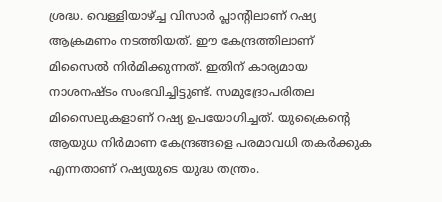ശ്രദ്ധ. വെള്ളിയാഴ്ച്ച വിസാര്‍ പ്ലാന്റിലാണ് റഷ്യ ആക്രമണം നടത്തിയത്. ഈ കേന്ദ്രത്തിലാണ് മിസൈല്‍ നിര്‍മിക്കുന്നത്. ഇതിന് കാര്യമായ നാശനഷ്ടം സംഭവിച്ചിട്ടുണ്ട്. സമുദ്രോപരിതല മിസൈലുകളാണ് റഷ്യ ഉപയോഗിച്ചത്. യുക്രൈന്റെ ആയുധ നിര്‍മാണ കേന്ദ്രങ്ങളെ പരമാവധി തകര്‍ക്കുക എന്നതാണ് റഷ്യയുടെ യുദ്ധ തന്ത്രം.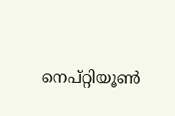നെപ്റ്റിയൂണ്‍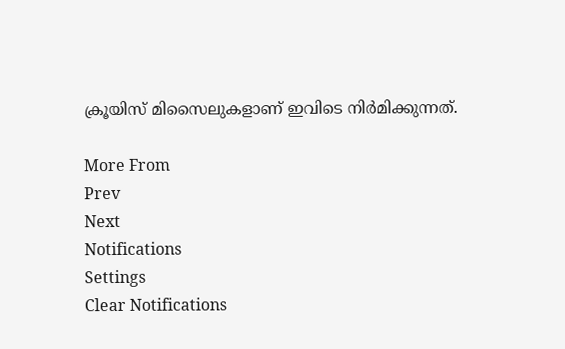ക്രൂയിസ് മിസൈലുകളാണ് ഇവിടെ നിര്‍മിക്കുന്നത്.

More From
Prev
Next
Notifications
Settings
Clear Notifications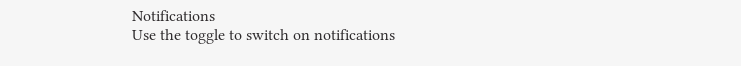Notifications
Use the toggle to switch on notifications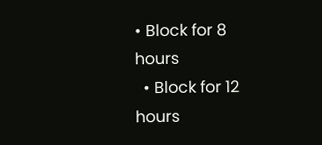• Block for 8 hours
  • Block for 12 hours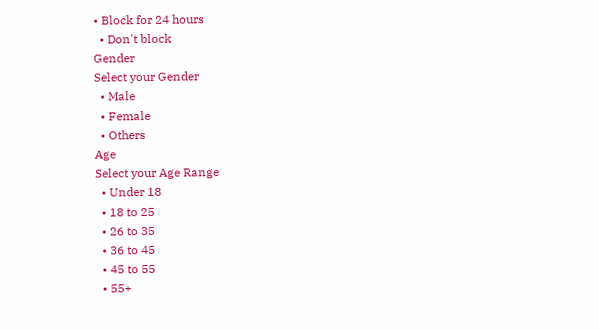• Block for 24 hours
  • Don't block
Gender
Select your Gender
  • Male
  • Female
  • Others
Age
Select your Age Range
  • Under 18
  • 18 to 25
  • 26 to 35
  • 36 to 45
  • 45 to 55
  • 55+